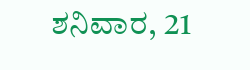ಶನಿವಾರ, 21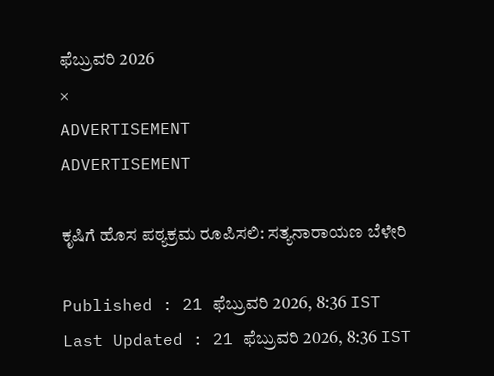ಫೆಬ್ರುವರಿ 2026
×
ADVERTISEMENT
ADVERTISEMENT

ಕೃಷಿಗೆ ಹೊಸ ಪಠ್ಯಕ್ರಮ ರೂಪಿಸಲಿ: ಸತ್ಯನಾರಾಯಣ ಬೆಳೇರಿ

Published : 21 ಫೆಬ್ರುವರಿ 2026, 8:36 IST
Last Updated : 21 ಫೆಬ್ರುವರಿ 2026, 8:36 IST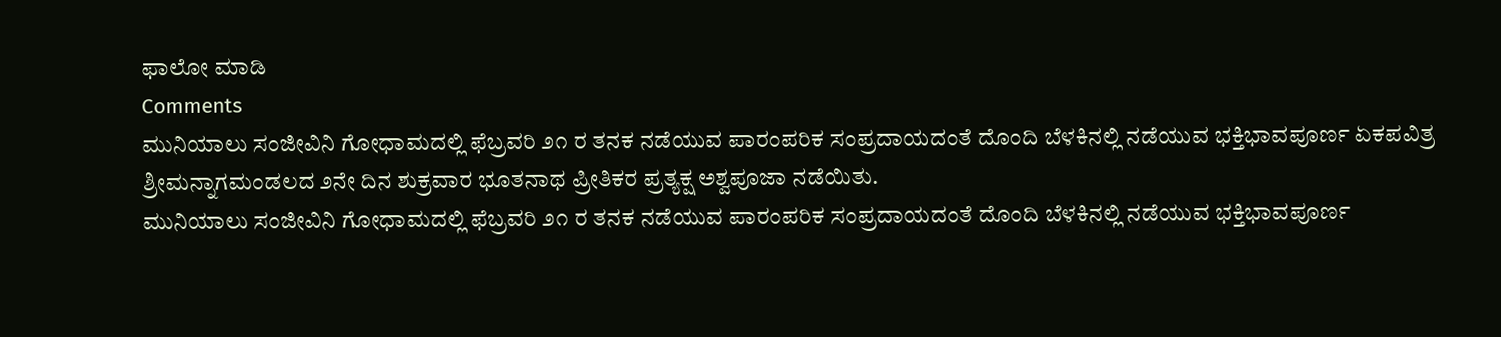ಫಾಲೋ ಮಾಡಿ
Comments
ಮುನಿಯಾಲು ಸಂಜೀವಿನಿ ಗೋಧಾಮದಲ್ಲಿ ಫೆಬ್ರವರಿ ೨೧ ರ ತನಕ ನಡೆಯುವ ಪಾರಂಪರಿಕ ಸಂಪ್ರದಾಯದಂತೆ ದೊಂದಿ ಬೆಳಕಿನಲ್ಲಿ ನಡೆಯುವ ಭಕ್ತಿಭಾವಪೂರ್ಣ ಏಕಪವಿತ್ರ ಶ್ರೀಮನ್ನಾಗಮಂಡಲದ ೨ನೇ ದಿನ ಶುಕ್ರವಾರ ಭೂತನಾಥ ಪ್ರೀತಿಕರ ಪ್ರತ್ಯಕ್ಷ ಅಶ್ವಪೂಜಾ ನಡೆಯಿತು.
ಮುನಿಯಾಲು ಸಂಜೀವಿನಿ ಗೋಧಾಮದಲ್ಲಿ ಫೆಬ್ರವರಿ ೨೧ ರ ತನಕ ನಡೆಯುವ ಪಾರಂಪರಿಕ ಸಂಪ್ರದಾಯದಂತೆ ದೊಂದಿ ಬೆಳಕಿನಲ್ಲಿ ನಡೆಯುವ ಭಕ್ತಿಭಾವಪೂರ್ಣ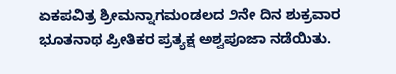ಏಕಪವಿತ್ರ ಶ್ರೀಮನ್ನಾಗಮಂಡಲದ ೨ನೇ ದಿನ ಶುಕ್ರವಾರ ಭೂತನಾಥ ಪ್ರೀತಿಕರ ಪ್ರತ್ಯಕ್ಷ ಅಶ್ವಪೂಜಾ ನಡೆಯಿತು.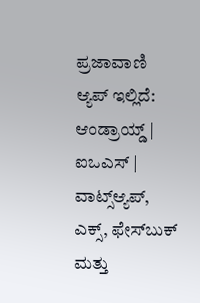ಪ್ರಜಾವಾಣಿ ಆ್ಯಪ್ ಇಲ್ಲಿದೆ: ಆಂಡ್ರಾಯ್ಡ್ | ಐಒಎಸ್ | ವಾಟ್ಸ್ಆ್ಯಪ್, ಎಕ್ಸ್, ಫೇಸ್‌ಬುಕ್ ಮತ್ತು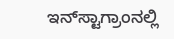ಇನ್‌ಸ್ಟಾಗ್ರಾಂನಲ್ಲಿ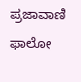ಪ್ರಜಾವಾಣಿ ಫಾಲೋ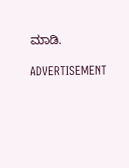ಮಾಡಿ.

ADVERTISEMENT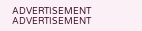ADVERTISEMENT
ADVERTISEMENT